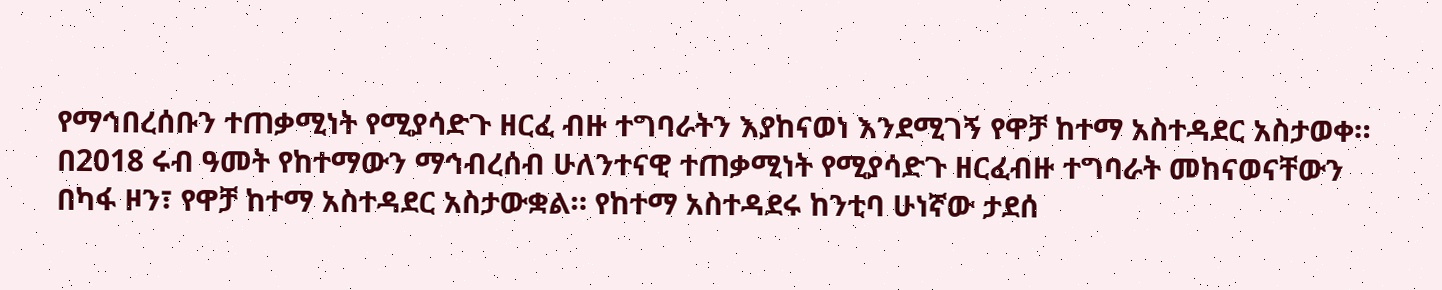የማኅበረሰቡን ተጠቃሚነት የሚያሳድጉ ዘርፈ ብዙ ተግባራትን እያከናወነ እንደሚገኝ የዋቻ ከተማ አስተዳደር አስታወቀ።
በ2018 ሩብ ዓመት የከተማውን ማኅብረሰብ ሁለንተናዊ ተጠቃሚነት የሚያሳድጉ ዘርፈብዙ ተግባራት መከናወናቸውን በካፋ ዞን፣ የዋቻ ከተማ አስተዳደር አስታውቋል። የከተማ አስተዳደሩ ከንቲባ ሁነኛው ታደሰ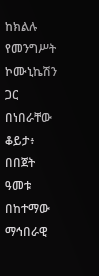ከክልሉ የመንግሥት ኮሙኒኬሽን ጋር በነበራቸው ቆይታ፥ በበጀት ዓመቱ በከተማው ማኅበራዊ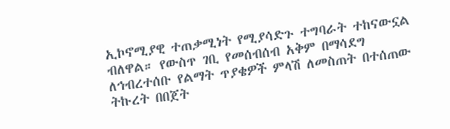ኢኮኖሚያዊ ተጠቃሚነት የሚያሳድጉ ተግባራት ተከናውኗል ብለዋል። የውስጥ ገቢ የመሰብሰብ አቅም በማሳደግ ለኅብረተሰቡ የልማት ጥያቄዎች ምላሽ ለመስጠት በተሰጠው ትኩረት በበጀት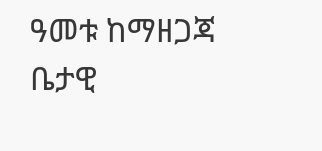ዓመቱ ከማዘጋጃ ቤታዊ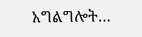አግልግሎት…